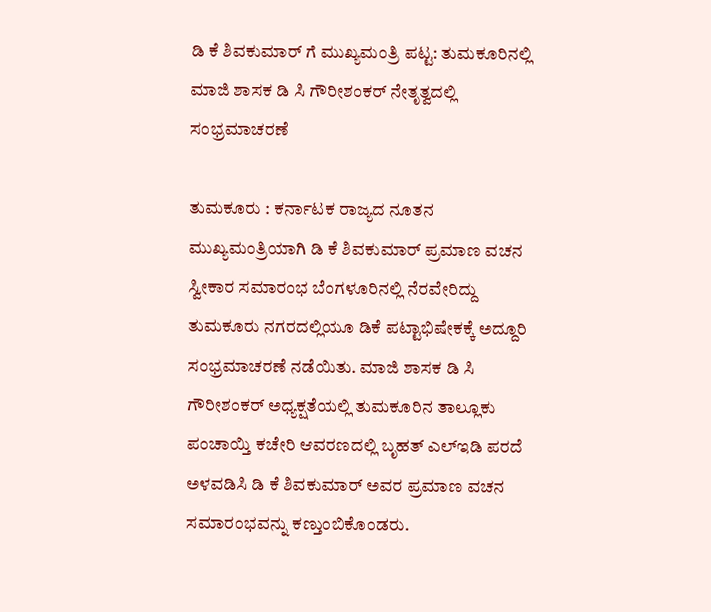ಡಿ ಕೆ ಶಿವಕುಮಾರ್ ಗೆ ಮುಖ್ಯಮಂತ್ರಿ ಪಟ್ಟ: ತುಮಕೂರಿನಲ್ಲಿ ಮಾಜಿ ಶಾಸಕ ಡಿ ಸಿ ಗೌರೀಶಂಕರ್ ನೇತೃತ್ವದಲ್ಲಿ ಸಂಭ್ರಮಾಚರಣೆ

ತುಮಕೂರು : ಕರ್ನಾಟಕ ರಾಜ್ಯದ ನೂತನ ಮುಖ್ಯಮಂತ್ರಿಯಾಗಿ ಡಿ ಕೆ ಶಿವಕುಮಾರ್ ಪ್ರಮಾಣ ವಚನ ಸ್ವೀಕಾರ ಸಮಾರಂಭ ಬೆಂಗಳೂರಿನಲ್ಲಿ ನೆರವೇರಿದ್ದು ತುಮಕೂರು ನಗರದಲ್ಲಿಯೂ ಡಿಕೆ ಪಟ್ಟಾಭಿಷೇಕಕ್ಕೆ ಅದ್ದೂರಿ ಸಂಭ್ರಮಾಚರಣೆ ನಡೆಯಿತು. ಮಾಜಿ ಶಾಸಕ ಡಿ ಸಿ ಗೌರೀಶಂಕರ್ ಅಧ್ಯಕ್ಷತೆಯಲ್ಲಿ ತುಮಕೂರಿನ ತಾಲ್ಲೂಕು ಪಂಚಾಯ್ತಿ ಕಚೇರಿ ಆವರಣದಲ್ಲಿ ಬೃಹತ್ ಎಲ್ಇಡಿ ಪರದೆ ಅಳವಡಿಸಿ ಡಿ ಕೆ ಶಿವಕುಮಾರ್ ಅವರ ಪ್ರಮಾಣ ವಚನ ಸಮಾರಂಭವನ್ನು ಕಣ್ತುಂಬಿಕೊಂಡರು.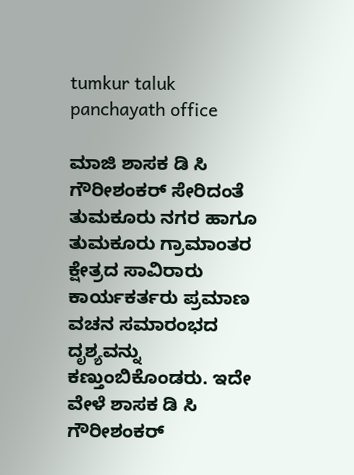tumkur taluk panchayath office

ಮಾಜಿ ಶಾಸಕ ಡಿ ಸಿ ಗೌರೀಶಂಕರ್ ಸೇರಿದಂತೆ ತುಮಕೂರು ನಗರ ಹಾಗೂ ತುಮಕೂರು ಗ್ರಾಮಾಂತರ ಕ್ಷೇತ್ರದ ಸಾವಿರಾರು ಕಾರ್ಯಕರ್ತರು ಪ್ರಮಾಣ ವಚನ ಸಮಾರಂಭದ ದೃಶ್ಯವನ್ನು ಕಣ್ತುಂಬಿಕೊಂಡರು. ಇದೇ ವೇಳೆ ಶಾಸಕ ಡಿ ಸಿ ಗೌರೀಶಂಕರ್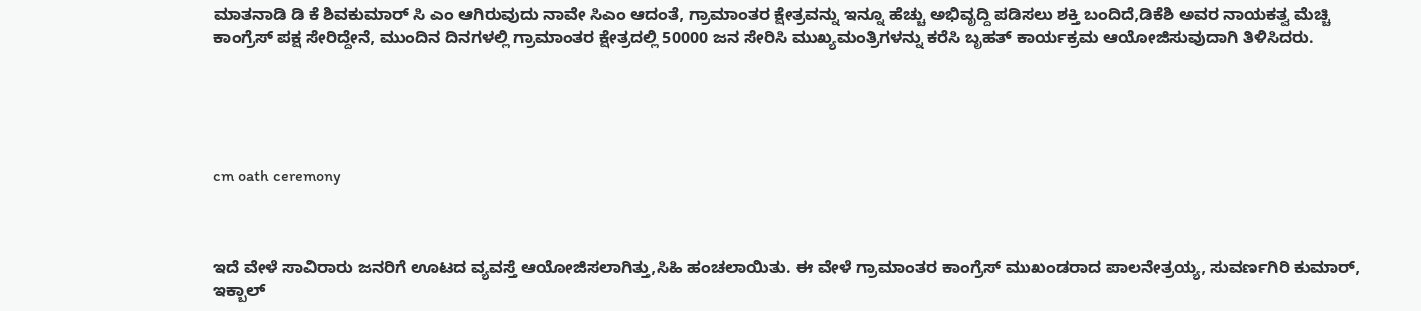ಮಾತನಾಡಿ ಡಿ ಕೆ ಶಿವಕುಮಾರ್ ಸಿ ಎಂ ಆಗಿರುವುದು ನಾವೇ ಸಿಎಂ ಆದಂತೆ, ಗ್ರಾಮಾಂತರ ಕ್ಷೇತ್ರವನ್ನು ಇನ್ನೂ ಹೆಚ್ಚು ಅಭಿವೃದ್ದಿ ಪಡಿಸಲು ಶಕ್ತಿ ಬಂದಿದೆ,ಡಿಕೆಶಿ ಅವರ ನಾಯಕತ್ವ ಮೆಚ್ಚಿ ಕಾಂಗ್ರೆಸ್ ಪಕ್ಷ ಸೇರಿದ್ದೇನೆ, ಮುಂದಿನ ದಿನಗಳಲ್ಲಿ ಗ್ರಾಮಾಂತರ ಕ್ಷೇತ್ರದಲ್ಲಿ 50000 ಜನ ಸೇರಿಸಿ ಮುಖ್ಯಮಂತ್ರಿಗಳನ್ನು ಕರೆಸಿ ಬೃಹತ್ ಕಾರ್ಯಕ್ರಮ ಆಯೋಜಿಸುವುದಾಗಿ ತಿಳಿಸಿದರು.





cm oath ceremony



ಇದೆ ವೇಳೆ ಸಾವಿರಾರು ಜನರಿಗೆ ಊಟದ ವ್ಯವಸ್ತೆ ಆಯೋಜಿಸಲಾಗಿತ್ತು,ಸಿಹಿ ಹಂಚಲಾಯಿತು. ಈ ವೇಳೆ ಗ್ರಾಮಾಂತರ ಕಾಂಗ್ರೆಸ್ ಮುಖಂಡರಾದ ಪಾಲನೇತ್ರಯ್ಯ, ಸುವರ್ಣಗಿರಿ ಕುಮಾರ್, ಇಕ್ಬಾಲ್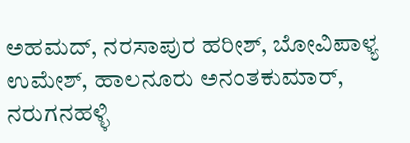ಅಹಮದ್, ನರಸಾಪುರ ಹರೀಶ್, ಬೋವಿಪಾಳ್ಯ ಉಮೇಶ್, ಹಾಲನೂರು ಅನಂತಕುಮಾರ್, ನರುಗನಹಳ್ಳಿ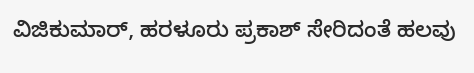ವಿಜಿಕುಮಾರ್, ಹರಳೂರು ಪ್ರಕಾಶ್ ಸೇರಿದಂತೆ ಹಲವು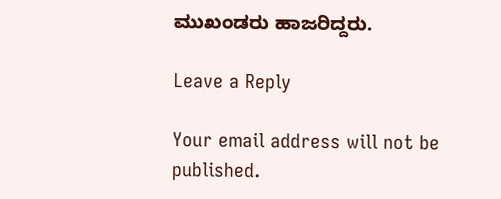ಮುಖಂಡರು ಹಾಜರಿದ್ದರು.

Leave a Reply

Your email address will not be published.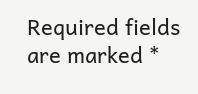Required fields are marked *